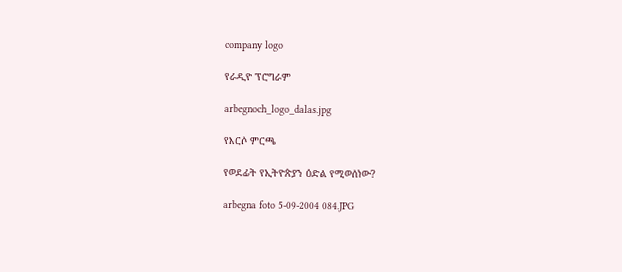company logo

የራዲዮ ፕሮግራም

arbegnoch_logo_dalas.jpg

የእርሶ ምርጫ

የወደፊት የኢትዮጵያን ዕድል የሚወሰነው?

arbegna foto 5-09-2004 084.JPG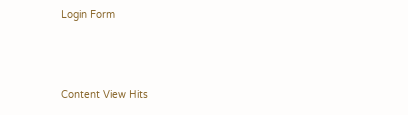Login Form



Content View Hits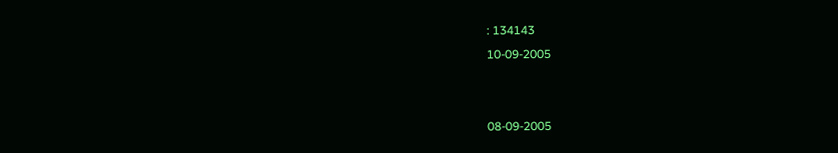: 134143
10-09-2005


08-09-2005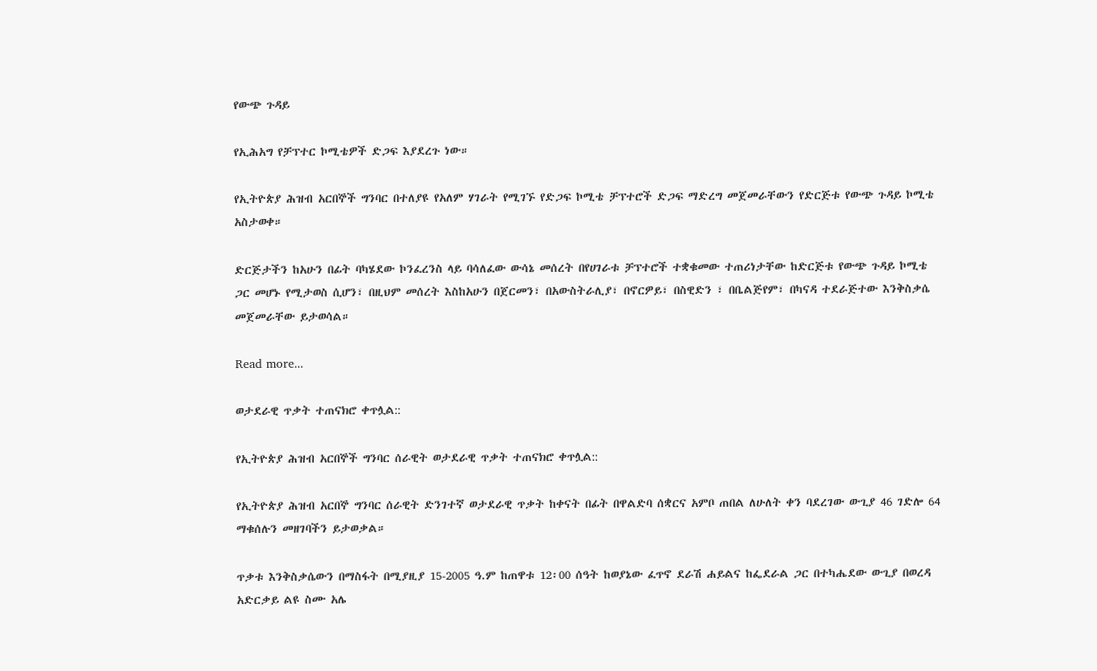የውጭ ጉዳይ

የኢሕአግ የቻፕተር ኮሚቴዎች ድጋፍ እያደረጉ ነው።

የኢትዮጵያ ሕዝብ አርበኞች ግንባር በተለያዩ የአለም ሃገራት የሚገኙ የድጋፍ ኮሚቴ ቻፕተሮች ድጋፍ ማድረግ መጀመራቸውን የድርጅቱ የውጭ ጉዳይ ኮሚቴ አስታወቀ።

ድርጅታችን ከአሁን በፊት ባካሄደው ኮንፈረንስ ላይ ባሳለፈው ውሳኔ መሰረት በየሀገራቱ ቻፕተሮች ተቋቁመው ተጠሪነታቸው ከድርጅቱ የውጭ ጉዳይ ኮሚቴ ጋር መሆኑ የሚታወስ ሲሆን፣ በዚህም መሰረት እስከአሁን በጀርመን፣ በአውስትራሊያ፣ በኖርዎይ፣ በስዊድን ፣ በቤልጅየም፣ በካናዳ ተደራጅተው እንቅስቃሴ መጀመራቸው ይታወሳል።

Read more...

ወታደራዊ ጥቃት ተጠናክሮ ቀጥሏል::

የኢትዮጵያ ሕዝብ አርበኞች ግንባር ሰራዊት ወታደራዊ ጥቃት ተጠናክሮ ቀጥሏል::

የኢትዮጵያ ሕዝብ አርበኞ ግንባር ሰራዊት ድንገተኛ ወታደራዊ ጥቃት ከቀናት በፊት በዋልድባ ሰቋርና አምቦ ጠበል ለሁለት ቀን ባደረገው ውጊያ 46 ገድሎ 64 ማቁሰሉን መዘገባችን ይታወቃል።

ጥቃቱ እንቅስቃሴውን በማስፋት በሚያዚያ 15-2005 ዓ.ም ከጠዋቱ 12፡00 ሰዓት ከወያኔው ፈጥኖ ደራሽ ሐይልና ከፌደራል ጋር በተካሔደው ውጊያ በወረዳ አድርቃይ ልዩ ስሙ አሌ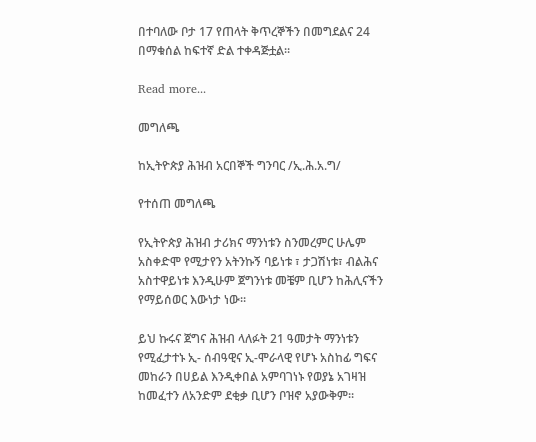በተባለው ቦታ 17 የጠላት ቅጥረኞችን በመግደልና 24 በማቁሰል ከፍተኛ ድል ተቀዳጅቷል።

Read more...

መግለጫ

ከኢትዮጵያ ሕዝብ አርበኞች ግንባር /ኢ.ሕ.አ.ግ/

የተሰጠ መግለጫ

የኢትዮጵያ ሕዝብ ታሪክና ማንነቱን ስንመረምር ሁሌም አስቀድሞ የሚታየን አትንኩኝ ባይነቱ ፣ ታጋሽነቱ፣ ብልሕና አስተዋይነቱ እንዲሁም ጀግንነቱ መቼም ቢሆን ከሕሊናችን የማይሰወር እውነታ ነው።

ይህ ኩሩና ጀግና ሕዝብ ላለፉት 21 ዓመታት ማንነቱን የሚፈታተኑ ኢ- ሰብዓዊና ኢ-ሞራላዊ የሆኑ አስከፊ ግፍና መከራን በሀይል እንዲቀበል አምባገነኑ የወያኔ አገዛዝ ከመፈተን ለአንድም ደቂቃ ቢሆን ቦዝኖ አያውቅም።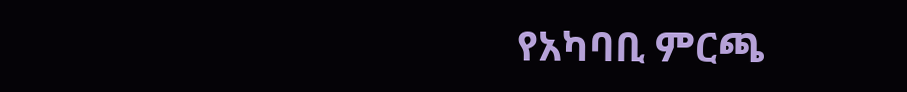የአካባቢ ምርጫ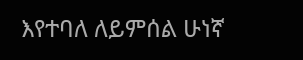እየተባለ ለይምሰል ሁነኛ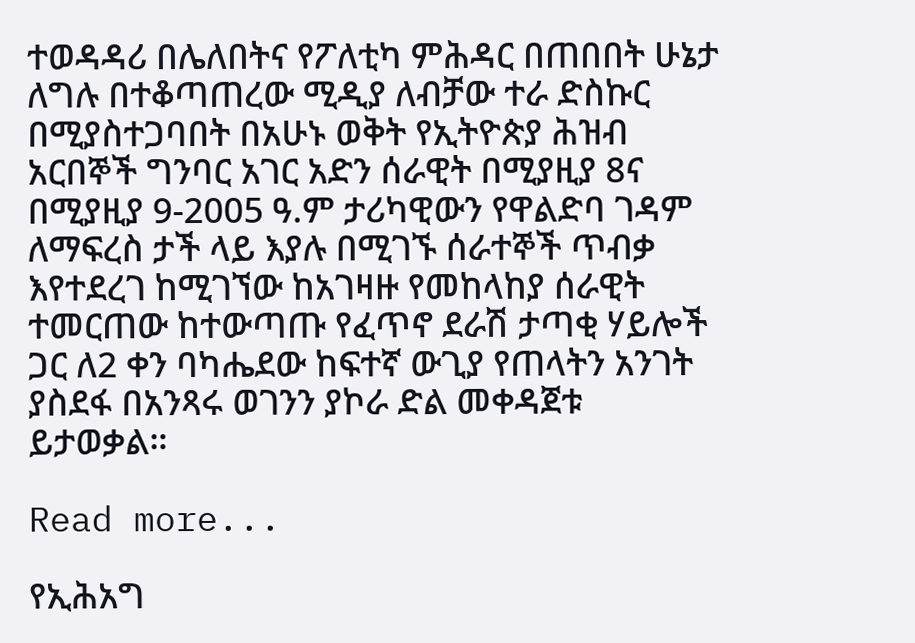ተወዳዳሪ በሌለበትና የፖለቲካ ምሕዳር በጠበበት ሁኔታ ለግሉ በተቆጣጠረው ሚዲያ ለብቻው ተራ ድስኩር በሚያስተጋባበት በአሁኑ ወቅት የኢትዮጵያ ሕዝብ አርበኞች ግንባር አገር አድን ሰራዊት በሚያዚያ 8ና በሚያዚያ 9-2005 ዓ.ም ታሪካዊውን የዋልድባ ገዳም ለማፍረስ ታች ላይ እያሉ በሚገኙ ሰራተኞች ጥብቃ እየተደረገ ከሚገኘው ከአገዛዙ የመከላከያ ሰራዊት ተመርጠው ከተውጣጡ የፈጥኖ ደራሽ ታጣቂ ሃይሎች ጋር ለ2 ቀን ባካሔደው ከፍተኛ ውጊያ የጠላትን አንገት ያስደፋ በአንጻሩ ወገንን ያኮራ ድል መቀዳጀቱ ይታወቃል።

Read more...

የኢሕአግ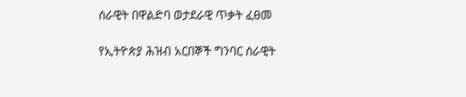ሰራዊት በዋልድባ ወታደራዊ ጥቃት ፈፀመ

የኢትዮጵያ ሕዝብ አርበኞች ግንባር ሰራዊት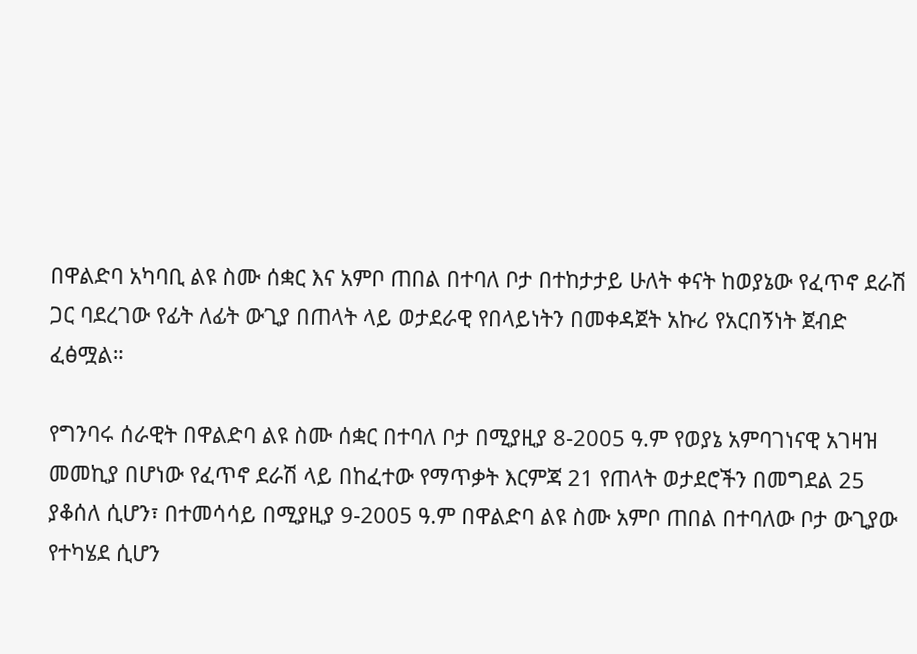በዋልድባ አካባቢ ልዩ ስሙ ሰቋር እና አምቦ ጠበል በተባለ ቦታ በተከታታይ ሁለት ቀናት ከወያኔው የፈጥኖ ደራሽ ጋር ባደረገው የፊት ለፊት ውጊያ በጠላት ላይ ወታደራዊ የበላይነትን በመቀዳጀት አኩሪ የአርበኝነት ጀብድ ፈፅሟል።

የግንባሩ ሰራዊት በዋልድባ ልዩ ስሙ ሰቋር በተባለ ቦታ በሚያዚያ 8-2005 ዓ.ም የወያኔ አምባገነናዊ አገዛዝ መመኪያ በሆነው የፈጥኖ ደራሽ ላይ በከፈተው የማጥቃት እርምጃ 21 የጠላት ወታደሮችን በመግደል 25 ያቆሰለ ሲሆን፣ በተመሳሳይ በሚያዚያ 9-2005 ዓ.ም በዋልድባ ልዩ ስሙ አምቦ ጠበል በተባለው ቦታ ውጊያው የተካሄደ ሲሆን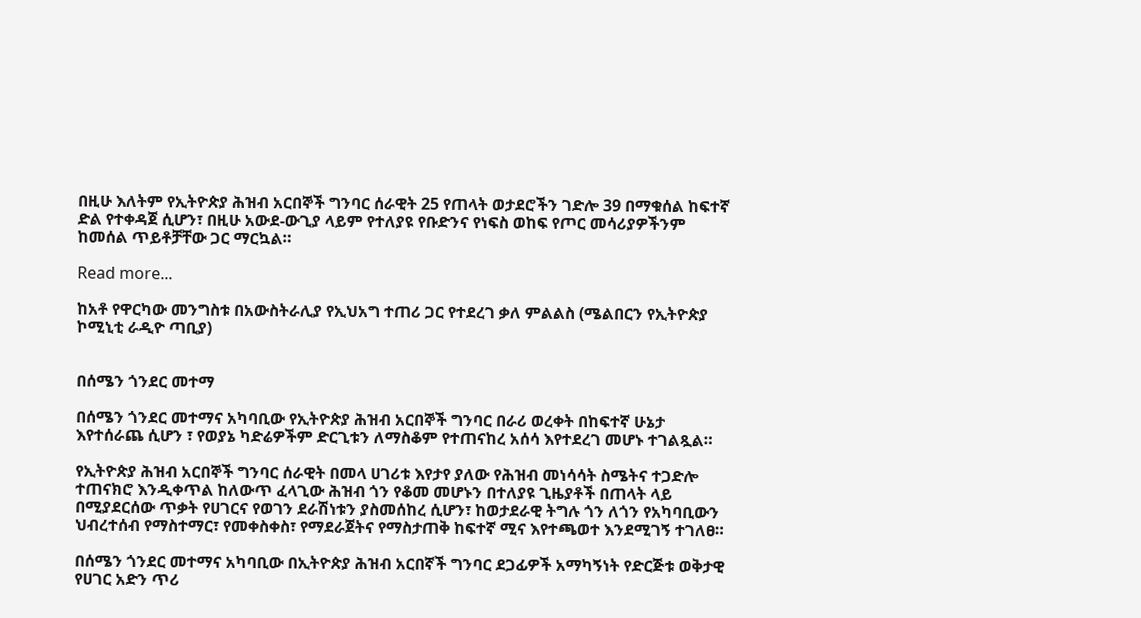በዚሁ እለትም የኢትዮጵያ ሕዝብ አርበኞች ግንባር ሰራዊት 25 የጠላት ወታደሮችን ገድሎ 39 በማቁሰል ከፍተኛ ድል የተቀዳጀ ሲሆን፣ በዚሁ አውደ-ውጊያ ላይም የተለያዩ የቡድንና የነፍስ ወከፍ የጦር መሳሪያዎችንም ከመሰል ጥይቶቻቸው ጋር ማርኳል።

Read more...

ከአቶ የዋርካው መንግስቱ በአውስትራሊያ የኢህአግ ተጠሪ ጋር የተደረገ ቃለ ምልልስ (ሜልበርን የኢትዮጵያ ኮሚኒቲ ራዲዮ ጣቢያ)


በሰሜን ጎንደር መተማ

በሰሜን ጎንደር መተማና አካባቢው የኢትዮጵያ ሕዝብ አርበኞች ግንባር በራሪ ወረቀት በከፍተኛ ሁኔታ እየተሰራጨ ሲሆን ፣ የወያኔ ካድሬዎችም ድርጊቱን ለማስቆም የተጠናከረ አሰሳ እየተደረገ መሆኑ ተገልጿል።

የኢትዮጵያ ሕዝብ አርበኞች ግንባር ሰራዊት በመላ ሀገሪቱ እየታየ ያለው የሕዝብ መነሳሳት ስሜትና ተጋድሎ ተጠናክሮ እንዲቀጥል ከለውጥ ፈላጊው ሕዝብ ጎን የቆመ መሆኑን በተለያዩ ጊዜያቶች በጠላት ላይ በሚያደርሰው ጥቃት የሀገርና የወገን ደራሽነቱን ያስመሰከረ ሲሆን፣ ከወታደራዊ ትግሉ ጎን ለጎን የአካባቢውን ህብረተሰብ የማስተማር፣ የመቀስቀስ፣ የማደራጀትና የማስታጠቅ ከፍተኛ ሚና እየተጫወተ እንደሚገኝ ተገለፀ።

በሰሜን ጎንደር መተማና አካባቢው በኢትዮጵያ ሕዝብ አርበኛች ግንባር ደጋፊዎች አማካኝነት የድርጅቱ ወቅታዊ የሀገር አድን ጥሪ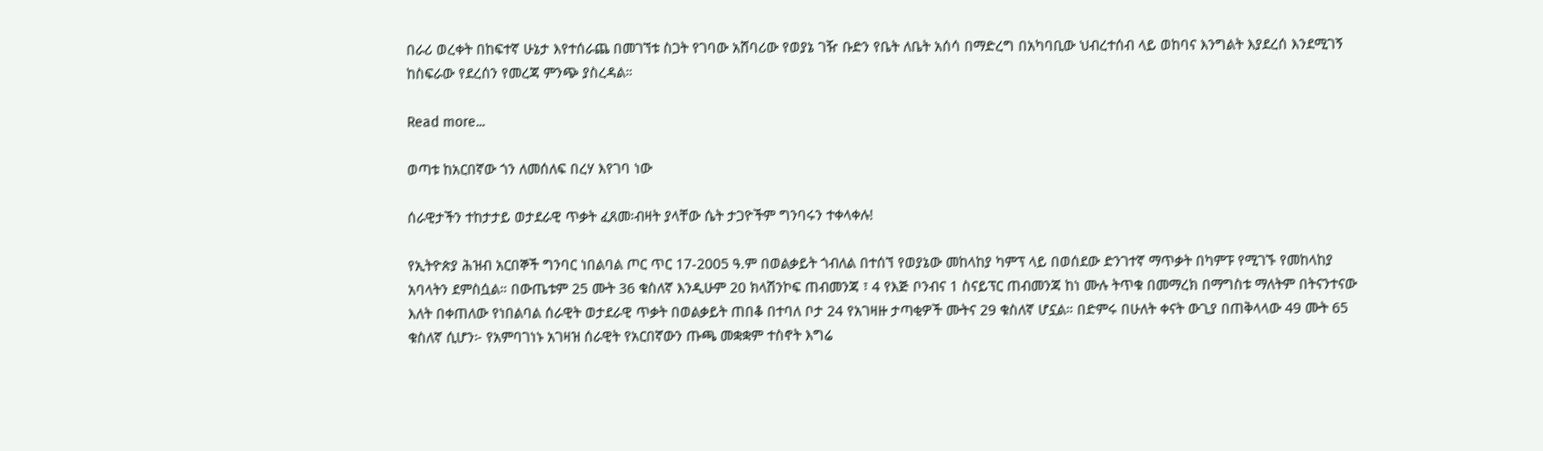በራሪ ወረቀት በከፍተኛ ሁኔታ እየተሰራጨ በመገኘቱ ስጋት የገባው አሸባሪው የወያኔ ገዥ ቡድን የቤት ለቤት አሰሳ በማድረግ በአካባቢው ህብረተሰብ ላይ ወከባና እንግልት እያደረሰ እንደሚገኝ ከስፍራው የደረሰን የመረጃ ምንጭ ያስረዳል።

Read more...

ወጣቱ ከአርበኛው ጎን ለመሰለፍ በረሃ እየገባ ነው

ሰራዊታችን ተከታታይ ወታደራዊ ጥቃት ፈጸመ፡ብዛት ያላቸው ሴት ታጋዮችም ግንባሩን ተቀላቀሉ!

የኢትዮጵያ ሕዝብ አርበኞች ግንባር ነበልባል ጦር ጥር 17-2005 ዓ.ም በወልቃይት ጎብለል በተሰኘ የወያኔው መከላከያ ካምፕ ላይ በወሰደው ድንገተኛ ማጥቃት በካምፑ የሚገኙ የመከላከያ አባላትን ደምስሷል። በውጤቱም 25 ሙት 36 ቁስለኛ እንዲሁም 20 ክላሽንኮፍ ጠብመንጃ ፣ 4 የእጅ ቦንብና 1 ስናይፕር ጠብመንጃ ከነ ሙሉ ትጥቁ በመማረክ በማግስቱ ማለትም በትናንተናው እለት በቀጠለው የነበልባል ሰራዊት ወታደራዊ ጥቃት በወልቃይት ጠበቆ በተባለ ቦታ 24 የአገዛዙ ታጣቂዎች ሙትና 29 ቁስለኛ ሆኗል። በድምሩ በሁለት ቀናት ውጊያ በጠቅላላው 49 ሙት 65 ቁስለኛ ሲሆን፦ የአምባገነኑ አገዛዝ ሰራዊት የአርበኛውን ጡጫ መቋቋም ተስኖት እግሬ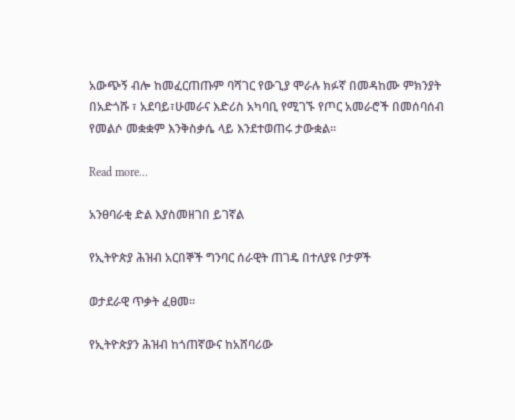አውጭኝ ብሎ ከመፈርጠጡም ባሻገር የውጊያ ሞራሉ ክፉኛ በመዳከሙ ምክንያት በአድጎሹ ፣ አደባይ፣ሁመራና እድሪስ አካባቢ የሚገኙ የጦር አመራሮች በመሰባሰብ የመልሶ መቋቋም እንቅስቃሴ ላይ እንደተወጠሩ ታውቋል።

Read more...

አንፀባራቂ ድል እያስመዘገበ ይገኛል

የኢትዮጵያ ሕዝብ አርበኞች ግንባር ሰራዊት ጠገዴ በተለያዩ ቦታዎች

ወታደራዊ ጥቃት ፈፀመ።

የኢትዮጵያን ሕዝብ ከጎጠኛውና ከአሸባሪው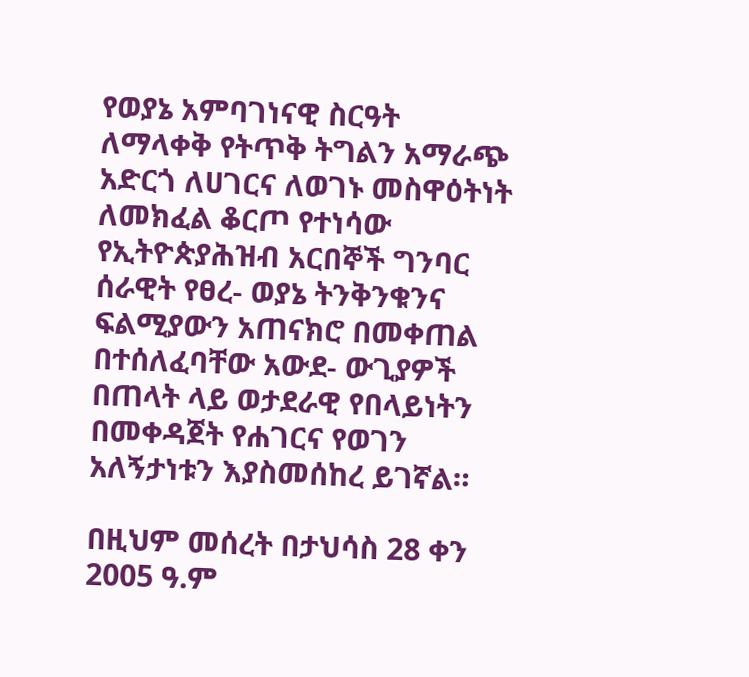የወያኔ አምባገነናዊ ስርዓት ለማላቀቅ የትጥቅ ትግልን አማራጭ አድርጎ ለሀገርና ለወገኑ መስዋዕትነት ለመክፈል ቆርጦ የተነሳው የኢትዮጵያሕዝብ አርበኞች ግንባር ሰራዊት የፀረ- ወያኔ ትንቅንቁንና ፍልሚያውን አጠናክሮ በመቀጠል በተሰለፈባቸው አውደ- ውጊያዎች በጠላት ላይ ወታደራዊ የበላይነትን በመቀዳጀት የሐገርና የወገን አለኝታነቱን እያስመሰከረ ይገኛል።

በዚህም መሰረት በታህሳስ 28 ቀን 2005 ዓ.ም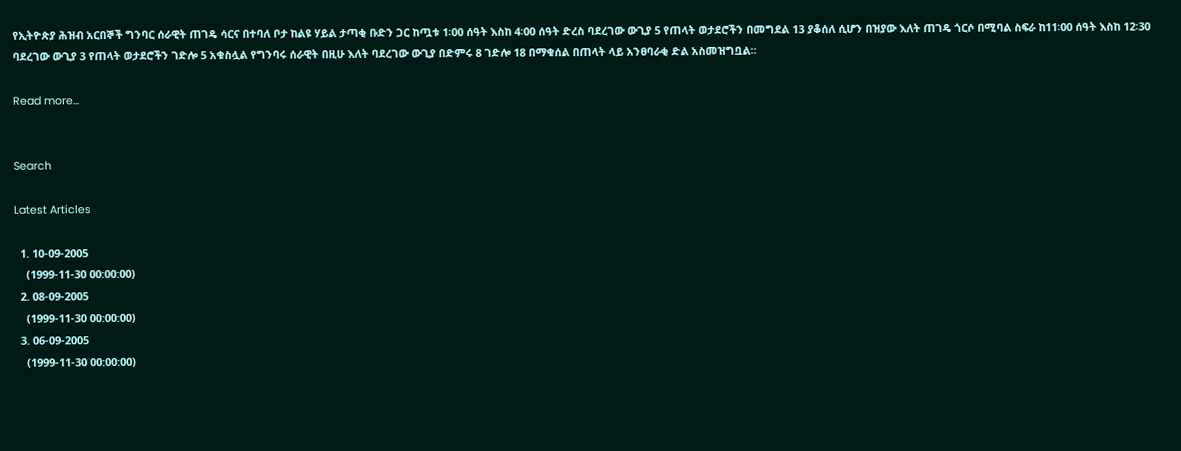የኢትዮጵያ ሕዝብ አርበኞች ግንባር ሰራዊት ጠገዴ ሳርና በተባለ ቦታ ከልዩ ሃይል ታጣቂ ቡድን ጋር ከጧቱ 1፡00 ሰዓት እስከ 4፡00 ሰዓት ድረስ ባደረገው ውጊያ 5 የጠላት ወታደሮችን በመግደል 13 ያቆሰለ ሲሆን በዝያው እለት ጠገዴ ጎርሶ በሚባል ስፍራ ከ11፡00 ሰዓት እስከ 12፡30 ባደረገው ውጊያ 3 የጠላት ወታደሮችን ገድሎ 5 አቁስሏል የግንባሩ ሰራዊት በዚሁ እለት ባደረገው ውጊያ በድምሩ 8 ገድሎ 18 በማቁሰል በጠላት ላይ አንፀባራቂ ድል አስመዝግቧል።

Read more...


Search

Latest Articles

  1. 10-09-2005
    (1999-11-30 00:00:00)
  2. 08-09-2005
    (1999-11-30 00:00:00)
  3. 06-09-2005
    (1999-11-30 00:00:00)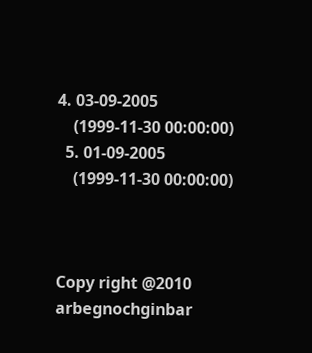4. 03-09-2005
    (1999-11-30 00:00:00)
  5. 01-09-2005
    (1999-11-30 00:00:00)



Copy right @2010 arbegnochginbar